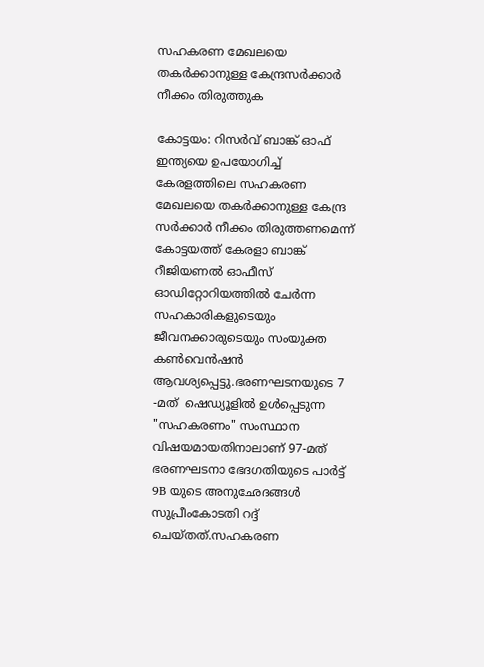സഹകരണ മേഖലയെ തകർക്കാനുള്ള കേന്ദ്രസർക്കാർ നീക്കം തിരുത്തുക

കോട്ടയം: റിസർവ് ബാങ്ക് ഓഫ് ഇന്ത്യയെ ഉപയോഗിച്ച് കേരളത്തിലെ സഹകരണ മേഖലയെ തകർക്കാനുള്ള കേന്ദ്ര സർക്കാർ നീക്കം തിരുത്തണമെന്ന് കോട്ടയത്ത് കേരളാ ബാങ്ക് റീജിയണൽ ഓഫീസ് ഓഡിറ്റോറിയത്തിൽ ചേർന്ന സഹകാരികളുടെയും ജീവനക്കാരുടെയും സംയുക്ത കൺവെൻഷൻ ആവശ്യപ്പെട്ടു.ഭരണഘടനയുടെ 7 -മത്  ഷെഡ്യൂളിൽ ഉൾപ്പെടുന്ന "സഹകരണം" സംസ്ഥാന വിഷയമായതിനാലാണ് 97-മത്  ഭരണഘടനാ ഭേദഗതിയുടെ പാർട്ട് 9B യുടെ അനുഛേദങ്ങൾ സുപ്രീംകോടതി റദ്ദ് ചെയ്തത്.സഹകരണ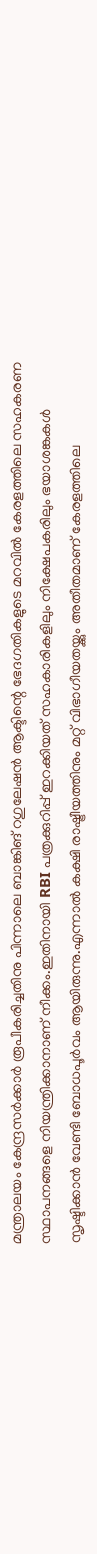മന്ത്രാലയം കേന്ദ്രസർക്കാർ രൂപീകരിച്ചതിനു പിന്നാലെ ബാങ്കിങ് റഗുലേഷൻ ആക്ടിന്റെ ഭേദഗതികളുടെ മറവിൽ കേരളത്തിലെ സഹകരണ സ്ഥാപനങ്ങളെ നിയന്ത്രിക്കാനാണ് നീക്കം.ഇതിനായി RBI പത്രക്കുറിപ്പ് ഇറക്കിയത് സഹകാരികളിലും നിക്ഷേപകരിലും ഭയാശങ്കകൾ സൃഷ്ടിക്കാൻ വേണ്ടി ബോധപൂർവം ആയിരുന്നു.എന്നാൽ കക്ഷി രാഷ്ട്രീയത്തിനും മറ്റ് വിഭാഗീയതയ്ക്കും അതീതമാണ് കേരളത്തിലെ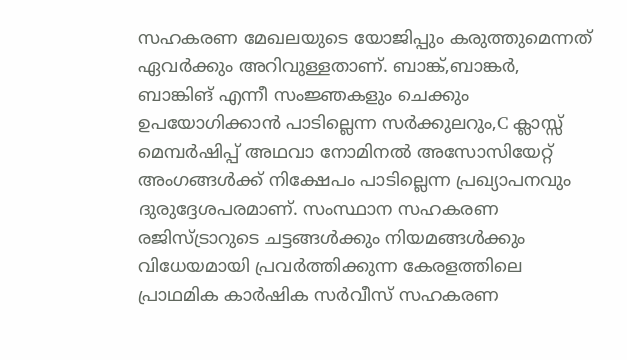സഹകരണ മേഖലയുടെ യോജിപ്പും കരുത്തുമെന്നത് ഏവർക്കും അറിവുള്ളതാണ്. ബാങ്ക്,ബാങ്കർ, ബാങ്കിങ് എന്നീ സംജ്ഞകളും ചെക്കും ഉപയോഗിക്കാൻ പാടില്ലെന്ന സർക്കുലറും,C ക്ലാസ്സ് മെമ്പർഷിപ്പ് അഥവാ നോമിനൽ അസോസിയേറ്റ് അംഗങ്ങൾക്ക് നിക്ഷേപം പാടില്ലെന്ന പ്രഖ്യാപനവും ദുരുദ്ദേശപരമാണ്. സംസ്ഥാന സഹകരണ രജിസ്ട്രാറുടെ ചട്ടങ്ങൾക്കും നിയമങ്ങൾക്കും വിധേയമായി പ്രവർത്തിക്കുന്ന കേരളത്തിലെ പ്രാഥമിക കാർഷിക സർവീസ് സഹകരണ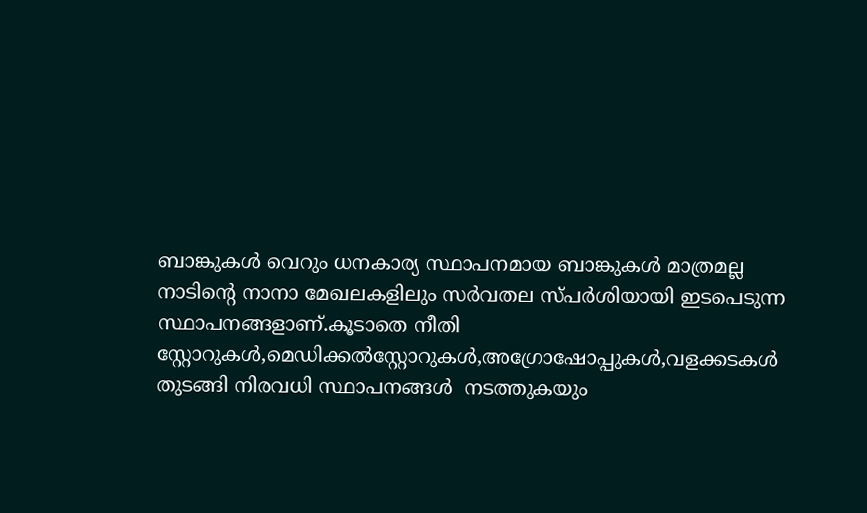ബാങ്കുകൾ വെറും ധനകാര്യ സ്ഥാപനമായ ബാങ്കുകൾ മാത്രമല്ല നാടിന്റെ നാനാ മേഖലകളിലും സർവതല സ്പർശിയായി ഇടപെടുന്ന സ്ഥാപനങ്ങളാണ്.കൂടാതെ നീതി സ്റ്റോറുകൾ,മെഡിക്കൽസ്റ്റോറുകൾ,അഗ്രോഷോപ്പുകൾ,വളക്കടകൾ തുടങ്ങി നിരവധി സ്ഥാപനങ്ങൾ  നടത്തുകയും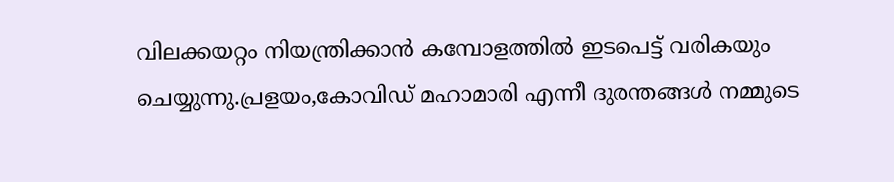വിലക്കയറ്റം നിയന്ത്രിക്കാൻ കമ്പോളത്തിൽ ഇടപെട്ട് വരികയും ചെയ്യുന്നു.പ്രളയം,കോവിഡ് മഹാമാരി എന്നീ ദുരന്തങ്ങൾ നമ്മുടെ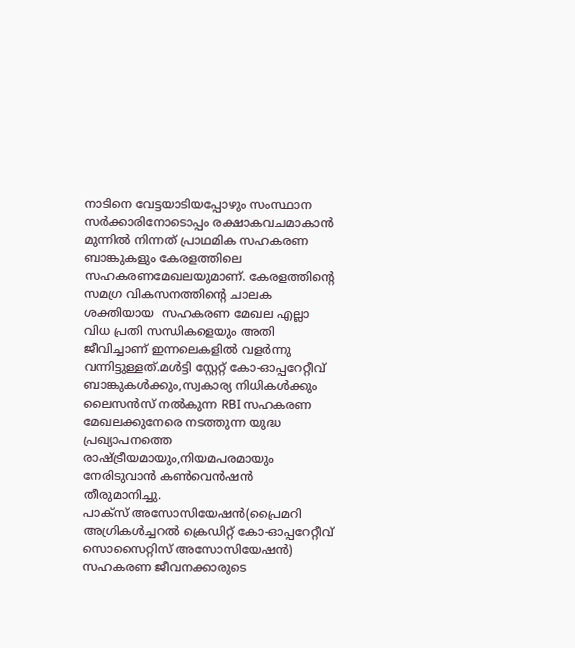നാടിനെ വേട്ടയാടിയപ്പോഴും സംസ്ഥാന സർക്കാരിനോടൊപ്പം രക്ഷാകവചമാകാൻ മുന്നിൽ നിന്നത് പ്രാഥമിക സഹകരണ ബാങ്കുകളും കേരളത്തിലെ സഹകരണമേഖലയുമാണ്. കേരളത്തിന്റെ സമഗ്ര വികസനത്തിന്റെ ചാലക ശക്തിയായ  സഹകരണ മേഖല എല്ലാ വിധ പ്രതി സന്ധികളെയും അതി ജീവിച്ചാണ് ഇന്നലെകളിൽ വളർന്നു വന്നിട്ടുള്ളത്.മൾട്ടി സ്റ്റേറ്റ് കോ-ഓപ്പറേറ്റീവ് ബാങ്കുകൾക്കും,സ്വകാര്യ നിധികൾക്കും ലൈസൻസ് നൽകുന്ന RBI സഹകരണ മേഖലക്കുനേരെ നടത്തുന്ന യുദ്ധ പ്രഖ്യാപനത്തെ രാഷ്ട്രീയമായും,നിയമപരമായും നേരിടുവാൻ കൺവെൻഷൻ തീരുമാനിച്ചു.
പാക്‌സ് അസോസിയേഷൻ(പ്രൈമറി അഗ്രികൾച്ചറൽ ക്രെഡിറ്റ് കോ-ഓപ്പറേറ്റീവ് സൊസൈറ്റിസ്‌ അസോസിയേഷൻ) സഹകരണ ജീവനക്കാരുടെ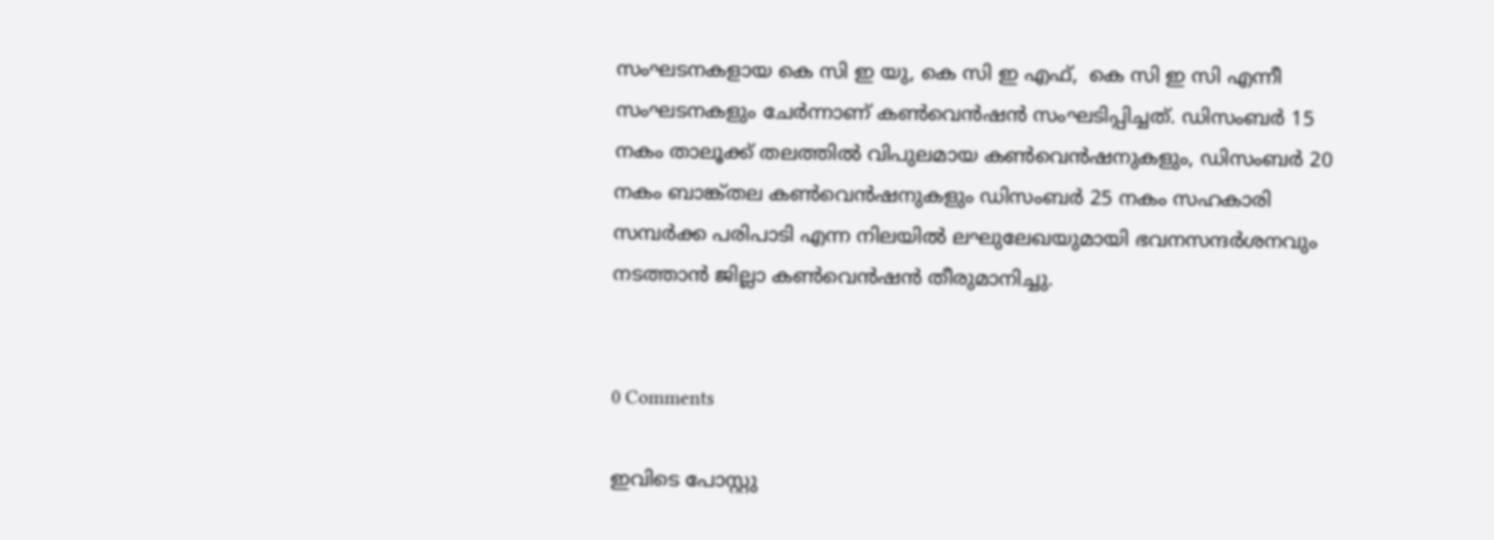സംഘടനകളായ കെ സി ഇ യു, കെ സി ഇ എഫ്,  കെ സി ഇ സി എന്നീ സംഘടനകളും ചേർന്നാണ് കൺവെൻഷൻ സംഘടിപ്പിച്ചത്. ഡിസംബർ 15 നകം താലൂക്ക് തലത്തിൽ വിപുലമായ കൺവെൻഷനുകളും, ഡിസംബർ 20 നകം ബാങ്ക്തല കൺവെൻഷനുകളും ഡിസംബർ 25 നകം സഹകാരി സമ്പർക്ക പരിപാടി എന്ന നിലയിൽ ലഘുലേഖയുമായി ഭവനസന്ദർശനവും നടത്താൻ ജില്ലാ കൺവെൻഷൻ തീരുമാനിച്ചു.


0 Comments

ഇവിടെ പോസ്റ്റു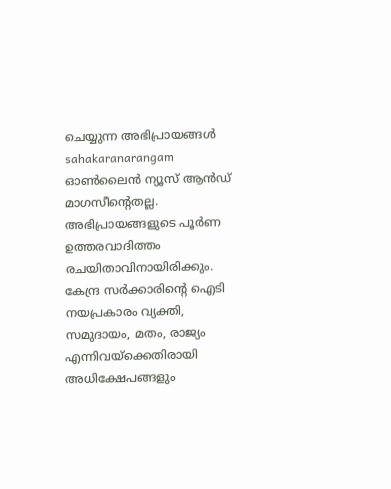ചെയ്യുന്ന അഭിപ്രായങ്ങൾ sahakaranarangam ഓൺലൈൻ ന്യൂസ് ആൻഡ് മാഗസീന്റെതല്ല. അഭിപ്രായങ്ങളുടെ പൂർണ ഉത്തരവാദിത്തം രചയിതാവിനായിരിക്കും. കേന്ദ്ര സർക്കാരിന്റെ ഐടി നയപ്രകാരം വ്യക്തി, സമുദായം, മതം, രാജ്യം എന്നിവയ്ക്കെതിരായി അധിക്ഷേപങ്ങളും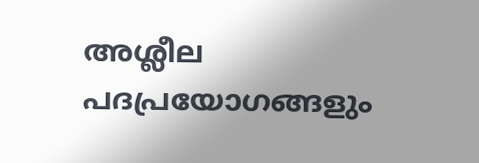അശ്ലീല പദപ്രയോഗങ്ങളും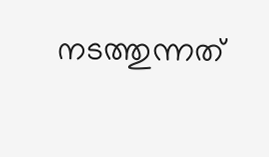നടത്തുന്നത്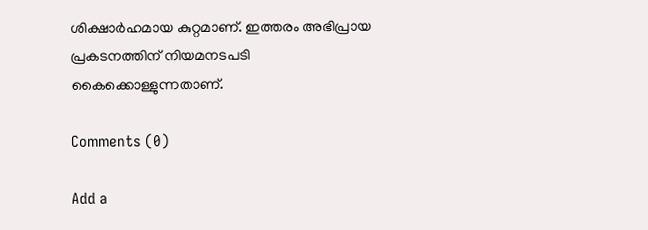ശിക്ഷാർഹമായ കുറ്റമാണ്. ഇത്തരം അഭിപ്രായ പ്രകടനത്തിന് നിയമനടപടി കൈക്കൊള്ളുന്നതാണ്.

Comments (0)

Add a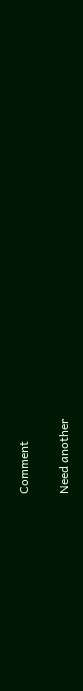Comment

Need another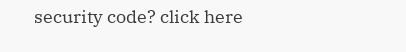security code? click here